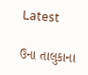Latest

ઉના તાલુકાના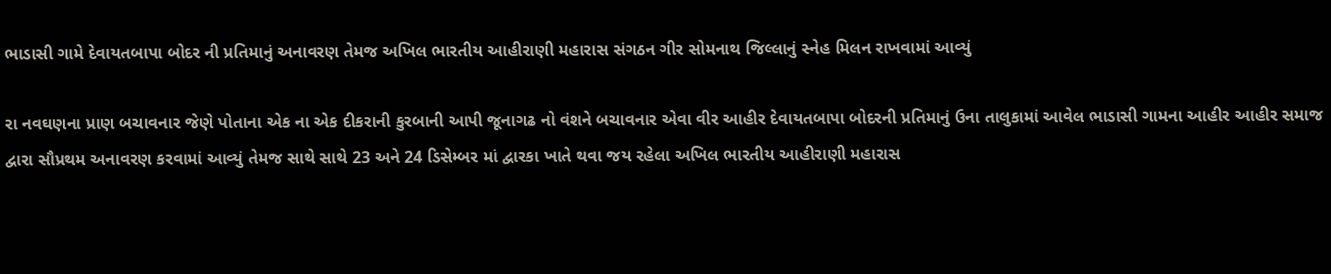ભાડાસી ગામે દેવાયતબાપા બોદર ની પ્રતિમાનું અનાવરણ તેમજ અખિલ ભારતીય આહીરાણી મહારાસ સંગઠન ગીર સોમનાથ જિલ્લાનું સ્નેહ મિલન રાખવામાં આવ્યું

રા નવઘણના પ્રાણ બચાવનાર જેણે પોતાના એક ના એક દીકરાની કુરબાની આપી જૂનાગઢ નો વંશને બચાવનાર એવા વીર આહીર દેવાયતબાપા બોદરની પ્રતિમાનું ઉના તાલુકામાં આવેલ ભાડાસી ગામના આહીર આહીર સમાજ દ્વારા સૌપ્રથમ અનાવરણ કરવામાં આવ્યું તેમજ સાથે સાથે 23 અને 24 ડિસેમ્બર માં દ્વારકા ખાતે થવા જય રહેલા અખિલ ભારતીય આહીરાણી મહારાસ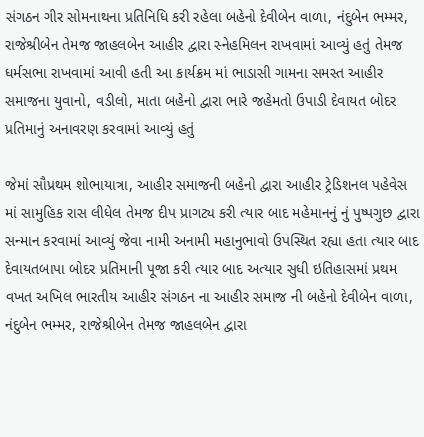સંગઠન ગીર સોમનાથના પ્રતિનિધિ કરી રહેલા બહેનો દેવીબેન વાળા, નંદુબેન ભમ્મર, રાજેશ્રીબેન તેમજ જાહલબેન આહીર દ્વારા સ્નેહમિલન રાખવામાં આવ્યું હતું તેમજ ધર્મસભા રાખવામાં આવી હતી આ કાર્યક્રમ માં ભાડાસી ગામના સમસ્ત આહીર સમાજના યુવાનો, વડીલો, માતા બહેનો દ્વારા ભારે જહેમતો ઉપાડી દેવાયત બોદર પ્રતિમાનું અનાવરણ કરવામાં આવ્યું હતું

જેમાં સૌપ્રથમ શોભાયાત્રા, આહીર સમાજની બહેનો દ્વારા આહીર ટ્રેડિશનલ પહેવેસ માં સામુહિક રાસ લીધેલ તેમજ દીપ પ્રાગટ્ય કરી ત્યાર બાદ મહેમાનનું નું પુષ્પગુછ દ્વારા સન્માન કરવામાં આવ્યું જેવા નામી અનામી મહાનુભાવો ઉપસ્થિત રહ્યા હતા ત્યાર બાદ દેવાયતબાપા બોદર પ્રતિમાની પૂજા કરી ત્યાર બાદ અત્યાર સુધી ઇતિહાસમાં પ્રથમ વખત અખિલ ભારતીય આહીર સંગઠન ના આહીર સમાજ ની બહેનો દેવીબેન વાળા, નંદુબેન ભમ્મર, રાજેશ્રીબેન તેમજ જાહલબેન દ્વારા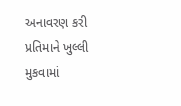અનાવરણ કરી પ્રતિમાને ખુલ્લી મુકવામાં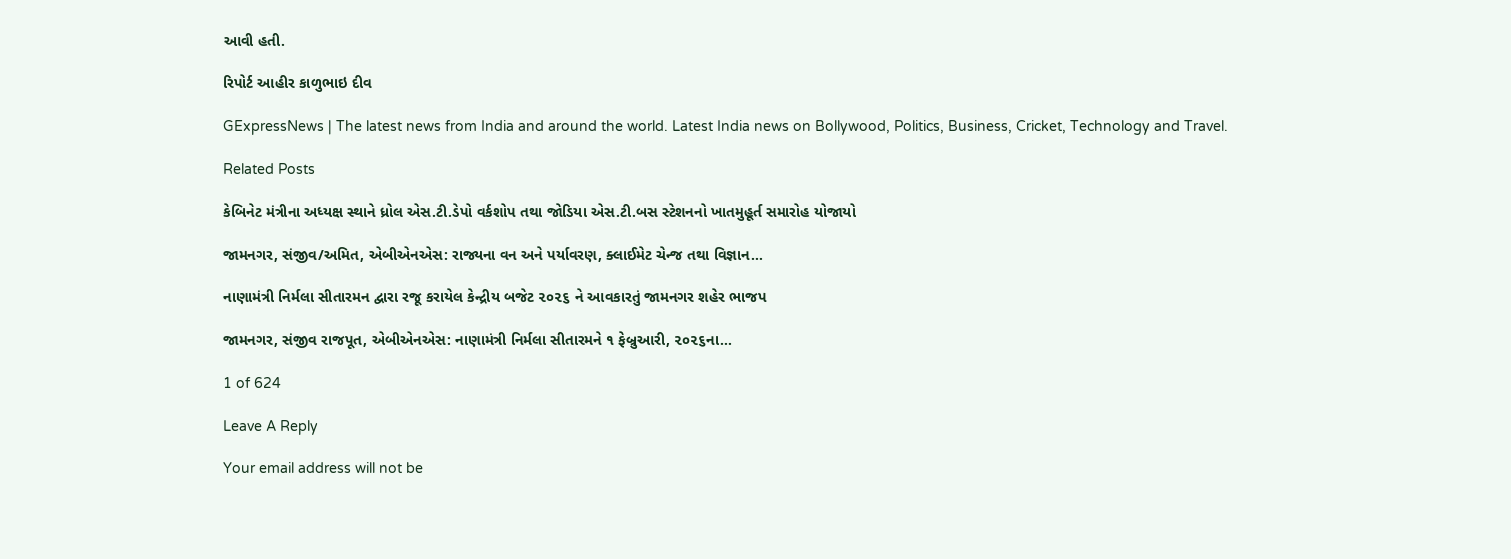આવી હતી.

રિપોર્ટ આહીર કાળુભાઇ દીવ

GExpressNews | The latest news from India and around the world. Latest India news on Bollywood, Politics, Business, Cricket, Technology and Travel.

Related Posts

કેબિનેટ મંત્રીના અધ્યક્ષ સ્થાને ધ્રોલ એસ.ટી.ડેપો વર્કશોપ તથા જોડિયા એસ.ટી.બસ સ્ટેશનનો ખાતમુહૂર્ત સમારોહ યોજાયો

જામનગર, સંજીવ/અમિત, એબીએનએસ: રાજ્યના વન અને પર્યાવરણ, ક્લાઈમેટ ચેન્જ તથા વિજ્ઞાન…

નાણામંત્રી નિર્મલા સીતારમન દ્વારા રજૂ કરાયેલ કેન્દ્રીય બજેટ ૨૦૨૬ ને આવકારતું જામનગર શહેર ભાજપ

જામનગર, સંજીવ રાજપૂત, એબીએનએસ: નાણામંત્રી નિર્મલા સીતારમને ૧ ફેબ્રુઆરી, ૨૦૨૬ના…

1 of 624

Leave A Reply

Your email address will not be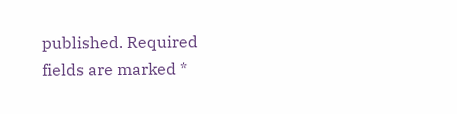published. Required fields are marked *